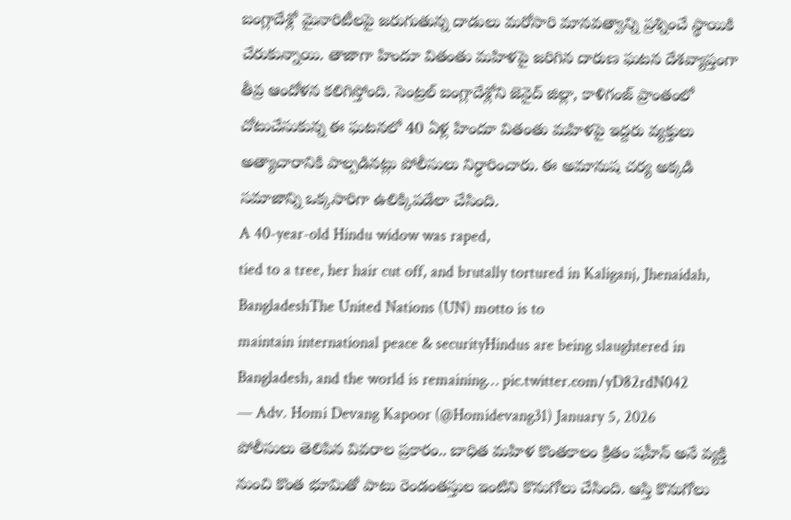బంగ్లాదేశ్లో మైనారిటీలపై జరుగుతున్న దాడులు మరోసారి మానవత్వాన్ని ప్రశ్నించే స్థాయికి చేరుకున్నాయి. తాజాగా హిందూ వితంతు మహిళపై జరిగిన దారుణ ఘటన దేశవ్యాప్తంగా తీవ్ర ఆందోళన కలిగిస్తోంది. సెంట్రల్ బంగ్లాదేశ్లోని జెనైద్ జిల్లా, కాళిగంజ్ ప్రాంతంలో చోటుచేసుకున్న ఈ ఘటనలో 40 ఏళ్ల హిందూ వితంతు మహిళపై ఇద్దరు వ్యక్తులు అత్యాచారానికి పాల్పడినట్లు పోలీసులు నిర్ధారించారు. ఈ అమానుష చర్య అక్కడి సమాజాన్ని ఒక్కసారిగా ఉలిక్కిపడేలా చేసింది.
A 40-year-old Hindu widow was raped,
tied to a tree, her hair cut off, and brutally tortured in Kaliganj, Jhenaidah, BangladeshThe United Nations (UN) motto is to
maintain international peace & securityHindus are being slaughtered in Bangladesh, and the world is remaining… pic.twitter.com/yD82rdN042
— Adv. Homi Devang Kapoor (@Homidevang31) January 5, 2026
పోలీసులు తెలిపిన వివరాల ప్రకారం.. బాధిత మహిళ కొంతకాలం క్రితం షహీన్ అనే వ్యక్తి నుంచి కొంత భూమితో పాటు రెండంతస్తుల ఇంటిని కొనుగోలు చేసింది. ఆస్తి కొనుగోలు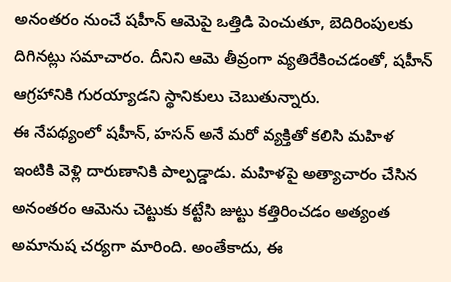అనంతరం నుంచే షహీన్ ఆమెపై ఒత్తిడి పెంచుతూ, బెదిరింపులకు దిగినట్లు సమాచారం. దీనిని ఆమె తీవ్రంగా వ్యతిరేకించడంతో, షహీన్ ఆగ్రహానికి గురయ్యాడని స్థానికులు చెబుతున్నారు.
ఈ నేపథ్యంలో షహీన్, హసన్ అనే మరో వ్యక్తితో కలిసి మహిళ ఇంటికి వెళ్లి దారుణానికి పాల్పడ్డాడు. మహిళపై అత్యాచారం చేసిన అనంతరం ఆమెను చెట్టుకు కట్టేసి జుట్టు కత్తిరించడం అత్యంత అమానుష చర్యగా మారింది. అంతేకాదు, ఈ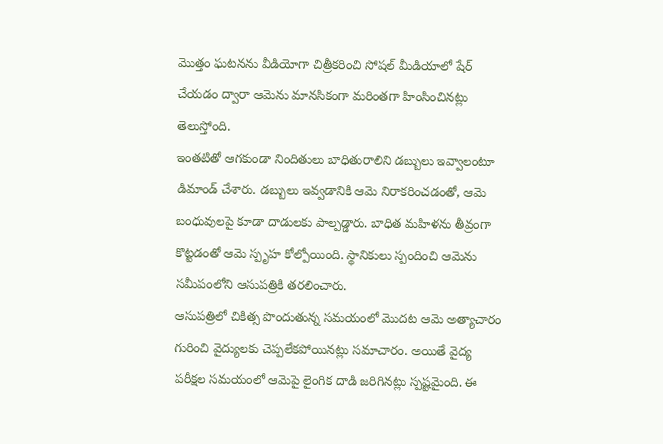మొత్తం ఘటనను వీడియోగా చిత్రీకరించి సోషల్ మీడియాలో షేర్ చేయడం ద్వారా ఆమెను మానసికంగా మరింతగా హింసించినట్లు తెలుస్తోంది.
ఇంతటితో ఆగకుండా నిందితులు బాధితురాలిని డబ్బులు ఇవ్వాలంటూ డిమాండ్ చేశారు. డబ్బులు ఇవ్వడానికి ఆమె నిరాకరించడంతో, ఆమె బంధువులపై కూడా దాడులకు పాల్పడ్డారు. బాధిత మహిళను తీవ్రంగా కొట్టడంతో ఆమె స్పృహ కోల్పోయింది. స్థానికులు స్పందించి ఆమెను సమీపంలోని ఆసుపత్రికి తరలించారు.
ఆసుపత్రిలో చికిత్స పొందుతున్న సమయంలో మొదట ఆమె అత్యాచారం గురించి వైద్యులకు చెప్పలేకపోయినట్లు సమాచారం. అయితే వైద్య పరీక్షల సమయంలో ఆమెపై లైంగిక దాడి జరిగినట్లు స్పష్టమైంది. ఈ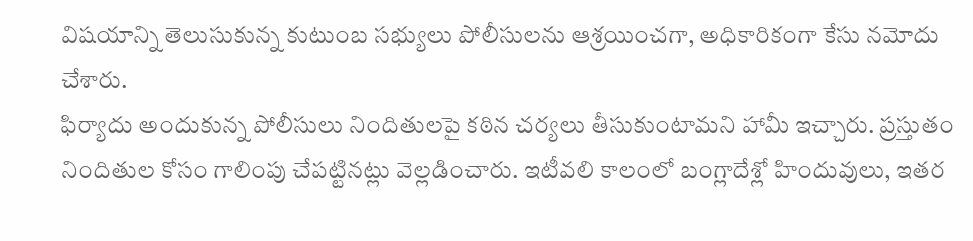విషయాన్ని తెలుసుకున్న కుటుంబ సభ్యులు పోలీసులను ఆశ్రయించగా, అధికారికంగా కేసు నమోదు చేశారు.
ఫిర్యాదు అందుకున్న పోలీసులు నిందితులపై కఠిన చర్యలు తీసుకుంటామని హామీ ఇచ్చారు. ప్రస్తుతం నిందితుల కోసం గాలింపు చేపట్టినట్లు వెల్లడించారు. ఇటీవలి కాలంలో బంగ్లాదేశ్లో హిందువులు, ఇతర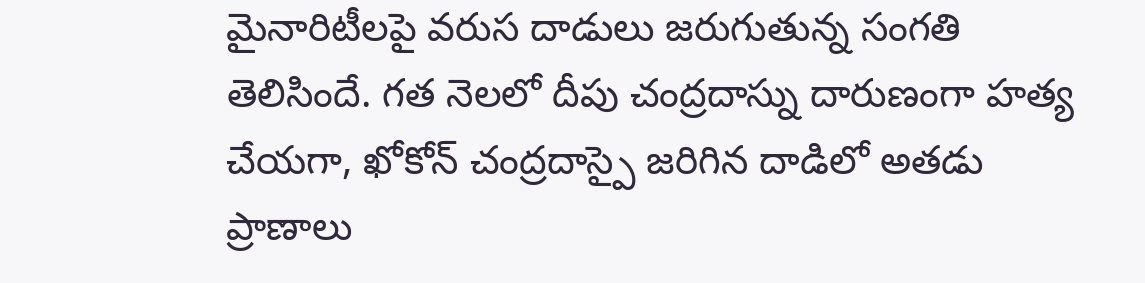మైనారిటీలపై వరుస దాడులు జరుగుతున్న సంగతి తెలిసిందే. గత నెలలో దీపు చంద్రదాస్ను దారుణంగా హత్య చేయగా, ఖోకోన్ చంద్రదాస్పై జరిగిన దాడిలో అతడు ప్రాణాలు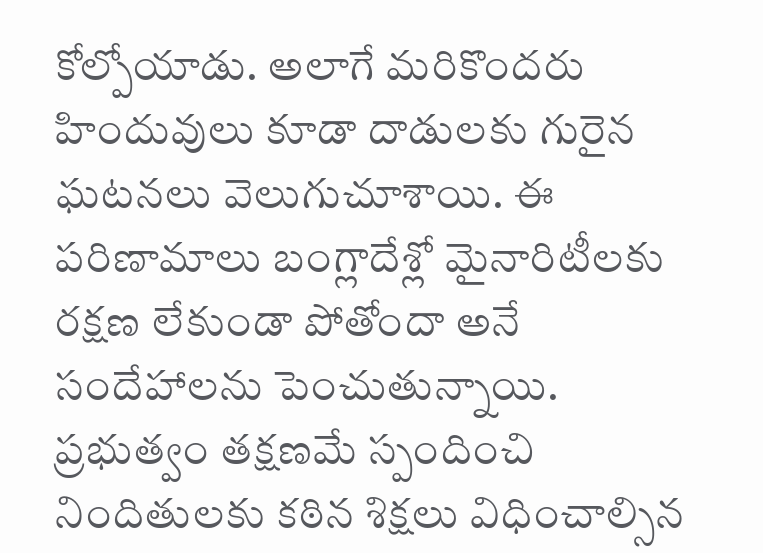కోల్పోయాడు. అలాగే మరికొందరు హిందువులు కూడా దాడులకు గురైన ఘటనలు వెలుగుచూశాయి. ఈ పరిణామాలు బంగ్లాదేశ్లో మైనారిటీలకు రక్షణ లేకుండా పోతోందా అనే సందేహాలను పెంచుతున్నాయి. ప్రభుత్వం తక్షణమే స్పందించి నిందితులకు కఠిన శిక్షలు విధించాల్సిన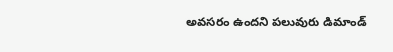అవసరం ఉందని పలువురు డిమాండ్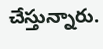చేస్తున్నారు.